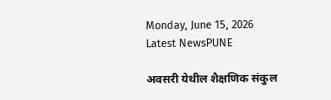Monday, June 15, 2026
Latest NewsPUNE

अवसरी येथील शैक्षणिक संकुल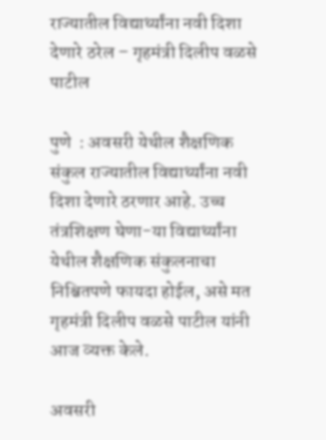राज्यातील विद्यार्थ्यांना नवी दिशा देणारे ठरेल – गृहमंत्री दिलीप वळसे पाटील

पुणे  : अवसरी येथील शैक्षणिक संकुल राज्यातील विद्यार्थ्यांना नवी दिशा देणारे ठरणार आहे. उच्च तंत्रशिक्षण घेणा-या विद्यार्थ्यांना येथील शैक्षणिक संकुलनाचा निश्चितपणे फायदा होईल, असे मत गृहमंत्री दिलीप वळसे पाटील यांनी आज व्यक्त केले.

अवसरी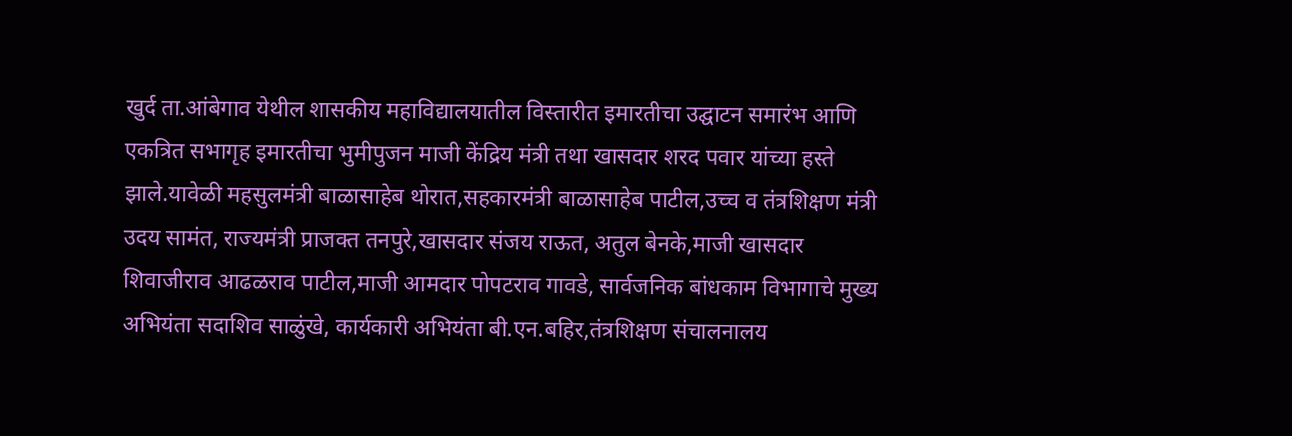खुर्द ता.आंबेगाव येथील शासकीय महाविद्यालयातील विस्तारीत इमारतीचा उद्घाटन समारंभ आणि एकत्रित सभागृह इमारतीचा भुमीपुजन माजी केंद्रिय मंत्री तथा खासदार शरद पवार यांच्या हस्ते झाले.यावेळी महसुलमंत्री बाळासाहेब थोरात,सहकारमंत्री बाळासाहेब पाटील,उच्च व तंत्रशिक्षण मंत्री उदय सामंत, राज्यमंत्री प्राजक्त तनपुरे,खासदार संजय राऊत, अतुल बेनके,माजी खासदार शिवाजीराव आढळराव पाटील,माजी आमदार पोपटराव गावडे, सार्वजनिक बांधकाम विभागाचे मुख्य अभियंता सदाशिव साळुंखे, कार्यकारी अभियंता बी.एन.बहिर,तंत्रशिक्षण संचालनालय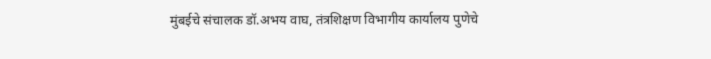मुंबईचे संचालक डॉ.अभय वाघ, तंत्रशिक्षण विभागीय कार्यालय पुणेचे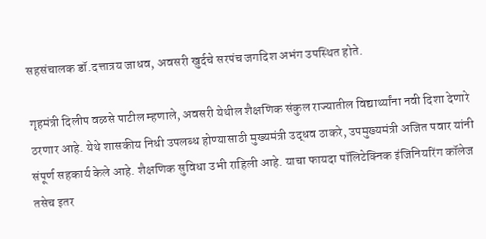सहसंचालक डॉ.दत्तात्रय जाधव, अवसरी खुर्दचे सरपंच जगदिश अभंग उपस्थित होते.

गृहमंत्री दिलीप वळसे पाटील म्हणाले, अवसरी येथील शैक्षणिक संकुल राज्यातील विद्यार्थ्यांना नवी दिशा देणारे ठरणार आहे. येथे शासकीय निधी उपलब्ध होण्यासाठी मुख्यमंत्री उद्धव ठाकरे, उपमुख्यमंत्री अजित पवार यांनी संपूर्ण सहकार्य केले आहे. शैक्षणिक सुविधा उभी राहिली आहे. याचा फायदा पॉलिटेक्निक इंजिनियरिंग कॉलेज तसेच इतर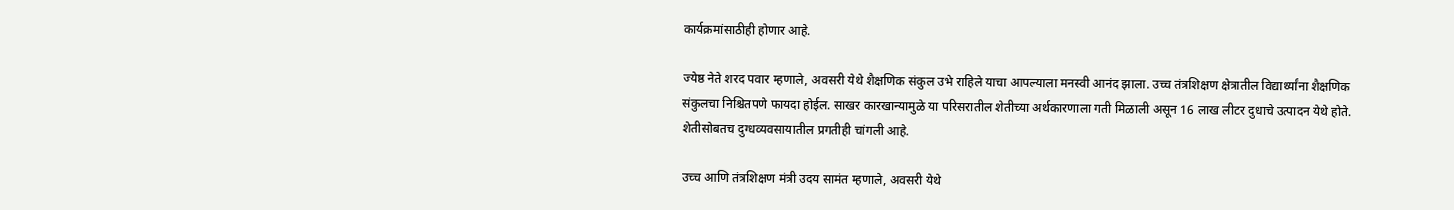कार्यक्रमांसाठीही होणार आहे.

ज्येष्ठ नेते शरद पवार म्हणाले, अवसरी येथे शैक्षणिक संकुल उभे राहिले याचा आपल्याला मनस्वी आनंद झाला. उच्च तंत्रशिक्षण क्षेत्रातील विद्यार्थ्यांना शैक्षणिक संकुलचा निश्चितपणे फायदा होईल. साखर कारखान्यामुळे या परिसरातील शेतीच्या अर्थकारणाला गती मिळाली असून 16 लाख लीटर दुधाचे उत्पादन येथे होते. शेतीसोबतच दुग्धव्यवसायातील प्रगतीही चांगली आहे.

उच्च आणि तंत्रशिक्षण मंत्री उदय सामंत म्हणाले, अवसरी येथे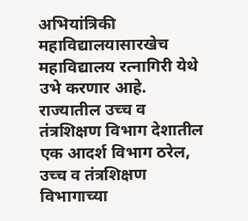अभियांत्रिकी महाविद्यालयासारखेच महाविद्यालय रत्नागिरी येथे उभे करणार आहे. राज्यातील उच्च व तंत्रशिक्षण विभाग देशातील एक आदर्श विभाग ठरेल, उच्च व तंत्रशिक्षण विभागाच्या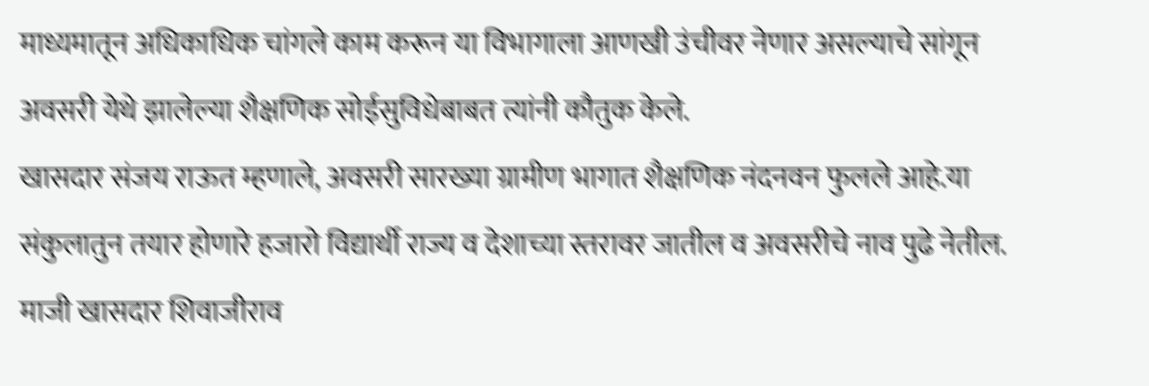माध्यमातून अधिकाधिक चांगले काम करून या विभागाला आणखी उंचीवर नेणार असल्याचे सांगून अवसरी येथे झालेल्या शैक्षणिक सोईसुविधेबाबत त्यांनी कौतुक केले.
खासदार संजय राऊत म्हणाले, अवसरी सारख्या ग्रामीण भागात शैक्षणिक नंदनवन फुलले आहे.या संकुलातुन तयार होणारे हजारो विद्यार्थी राज्य व देशाच्या स्तरावर जातील व अवसरीचे नाव पुढे नेतील. माजी खासदार शिवाजीराव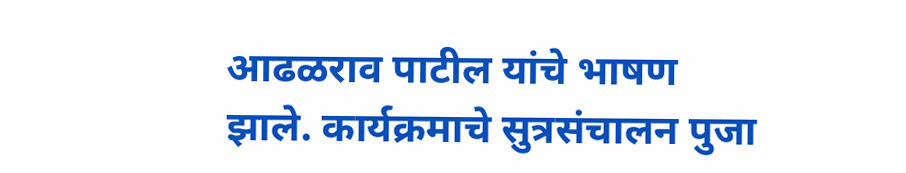आढळराव पाटील यांचे भाषण झाले. कार्यक्रमाचे सुत्रसंचालन पुजा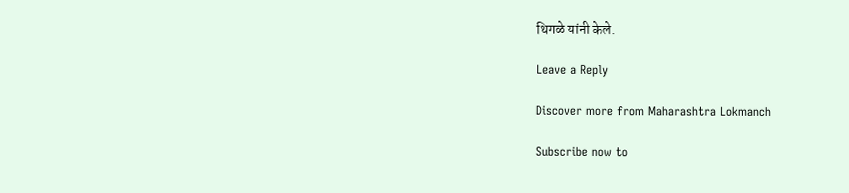थिगळे यांनी केले.

Leave a Reply

Discover more from Maharashtra Lokmanch

Subscribe now to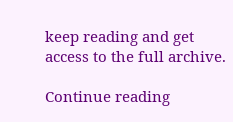keep reading and get access to the full archive.

Continue reading